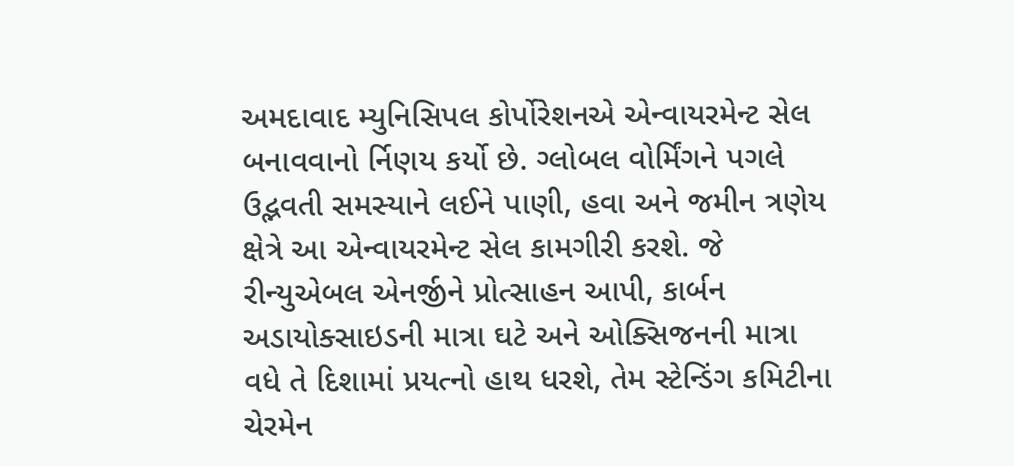અમદાવાદ મ્યુનિસિપલ કોર્પોરેશનએ એન્વાયરમેન્ટ સેલ બનાવવાનો ર્નિણય કર્યો છે. ગ્લોબલ વોર્મિંગને પગલે ઉદ્ભવતી સમસ્યાને લઈને પાણી, હવા અને જમીન ત્રણેય ક્ષેત્રે આ એન્વાયરમેન્ટ સેલ કામગીરી કરશે. જે રીન્યુએબલ એનર્જીને પ્રોત્સાહન આપી, કાર્બન અડાયોક્સાઇડની માત્રા ઘટે અને ઓક્સિજનની માત્રા વધે તે દિશામાં પ્રયત્નો હાથ ધરશે, તેમ સ્ટેન્ડિંગ કમિટીના ચેરમેન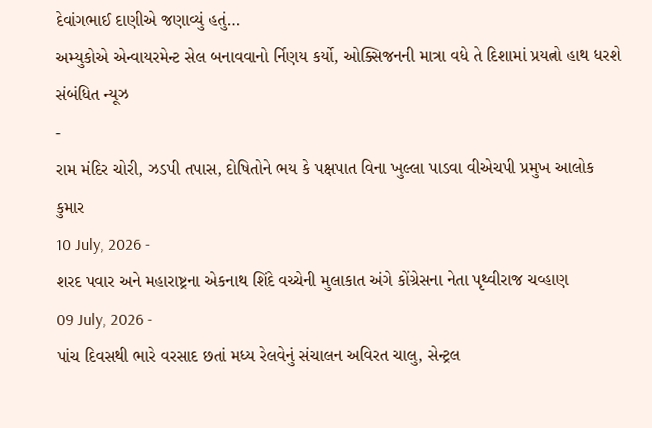દેવાંગભાઈ દાણીએ જણાવ્યું હતું…
અમ્યુકોએ એન્વાયરમેન્ટ સેલ બનાવવાનો ર્નિણય કર્યો, ઓક્સિજનની માત્રા વધે તે દિશામાં પ્રયત્નો હાથ ધરશે
સંબંધિત ન્યૂઝ
-
રામ મંદિર ચોરી, ઝડપી તપાસ, દોષિતોને ભય કે પક્ષપાત વિના ખુલ્લા પાડવા વીએચપી પ્રમુખ આલોક કુમાર
10 July, 2026 -
શરદ પવાર અને મહારાષ્ટ્રના એકનાથ શિંદે વચ્ચેની મુલાકાત અંગે કોંગ્રેસના નેતા પૃથ્વીરાજ ચવ્હાણ
09 July, 2026 -
પાંચ દિવસથી ભારે વરસાદ છતાં મધ્ય રેલવેનું સંચાલન અવિરત ચાલુ, સેન્ટ્રલ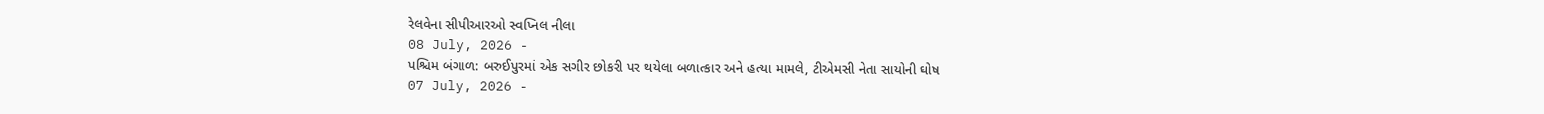રેલવેના સીપીઆરઓ સ્વપ્નિલ નીલા
08 July, 2026 -
પશ્ચિમ બંગાળ: બરુઈપુરમાં એક સગીર છોકરી પર થયેલા બળાત્કાર અને હત્યા મામલે, ટીએમસી નેતા સાયોની ઘોષ
07 July, 2026 -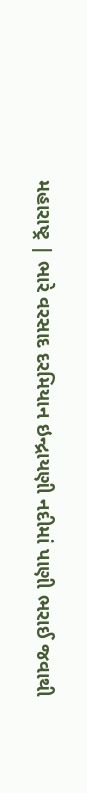મહારાષ્ટ્ર | ભારે વરસાદ દરમિયાન ઇન્દ્રાયણી નદીમાં પાણી ભરાઈ જવાથી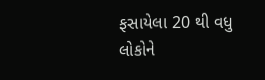ફસાયેલા 20 થી વધુ લોકોને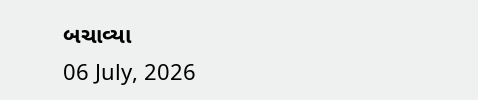બચાવ્યા
06 July, 2026